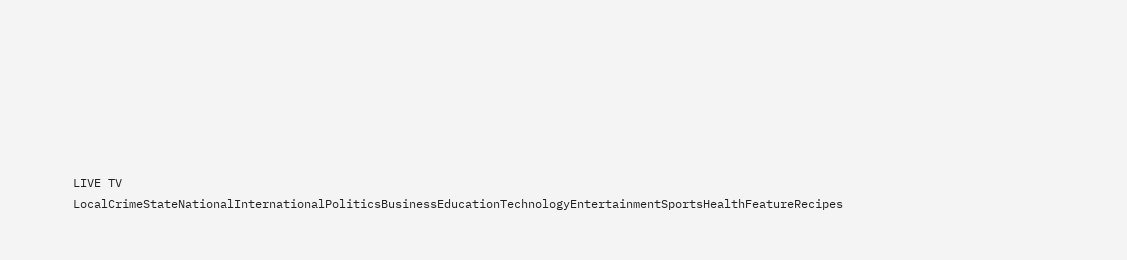LIVE TV LocalCrimeStateNationalInternationalPoliticsBusinessEducationTechnologyEntertainmentSportsHealthFeatureRecipes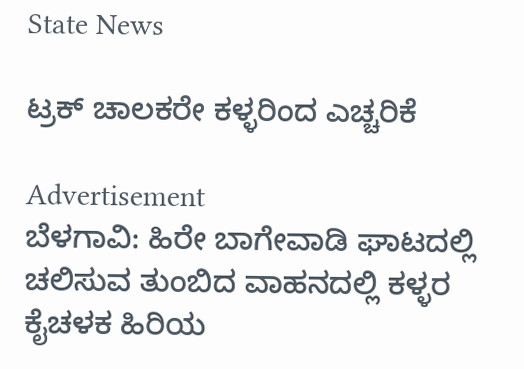State News

ಟ್ರಕ್ ಚಾಲಕರೇ ಕಳ್ಳರಿಂದ ಎಚ್ಚರಿಕೆ

Advertisement
ಬೆಳಗಾವಿ: ಹಿರೇ ಬಾಗೇವಾಡಿ ಘಾಟದಲ್ಲಿ ಚಲಿಸುವ ತುಂಬಿದ ವಾಹನದಲ್ಲಿ ಕಳ್ಳರ ಕೈಚಳಕ ಹಿರಿಯ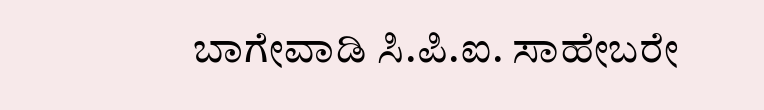ಬಾಗೇವಾಡಿ ಸಿ.ಪಿ.ಐ. ಸಾಹೇಬರೇ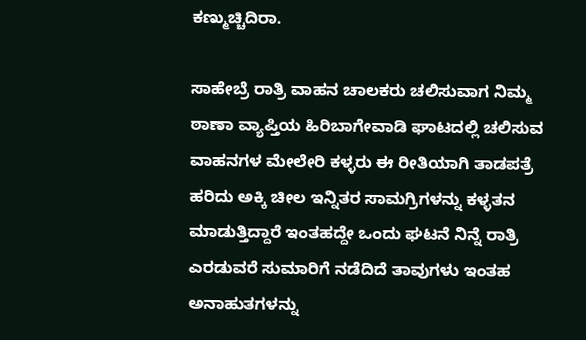ಕಣ್ಮುಚ್ಚಿದಿರಾ.

ಸಾಹೇಬ್ರೆ ರಾತ್ರಿ ವಾಹನ ಚಾಲಕರು ಚಲಿಸುವಾಗ ನಿಮ್ಮ ಠಾಣಾ ವ್ಯಾಪ್ತಿಯ ಹಿರಿಬಾಗೇವಾಡಿ ಘಾಟದಲ್ಲಿ ಚಲಿಸುವ ವಾಹನಗಳ ಮೇಲೇರಿ ಕಳ್ಳರು ಈ ರೀತಿಯಾಗಿ ತಾಡಪತ್ರೆ ಹರಿದು ಅಕ್ಕಿ ಚೀಲ ಇನ್ನಿತರ ಸಾಮಗ್ರಿಗಳನ್ನು ಕಳ್ಳತನ ಮಾಡುತ್ತಿದ್ದಾರೆ ಇಂತಹದ್ದೇ ಒಂದು ಘಟನೆ ನಿನ್ನೆ ರಾತ್ರಿ ಎರಡುವರೆ ಸುಮಾರಿಗೆ ನಡೆದಿದೆ ತಾವುಗಳು ಇಂತಹ ಅನಾಹುತಗಳನ್ನು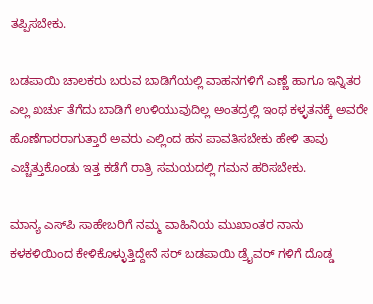ತಪ್ಪಿಸಬೇಕು.

ಬಡಪಾಯಿ ಚಾಲಕರು ಬರುವ ಬಾಡಿಗೆಯಲ್ಲಿ ವಾಹನಗಳಿಗೆ ಎಣ್ಣೆ ಹಾಗೂ ಇನ್ನಿತರ ಎಲ್ಲ ಖರ್ಚು ತೆಗೆದು ಬಾಡಿಗೆ ಉಳಿಯುವುದಿಲ್ಲ ಅಂತದ್ರಲ್ಲಿ ಇಂಥ ಕಳ್ಳತನಕ್ಕೆ ಅವರೇ ಹೊಣೆಗಾರರಾಗುತ್ತಾರೆ ಅವರು ಎಲ್ಲಿಂದ ಹನ ಪಾವತಿಸಬೇಕು ಹೇಳಿ ತಾವು ಎಚ್ಚೆತ್ತುಕೊಂಡು ಇತ್ತ ಕಡೆಗೆ ರಾತ್ರಿ ಸಮಯದಲ್ಲಿ ಗಮನ ಹರಿಸಬೇಕು.

ಮಾನ್ಯ ಎಸ್‌ಪಿ ಸಾಹೇಬರಿಗೆ ನಮ್ಮ ವಾಹಿನಿಯ ಮುಖಾಂತರ ನಾನು ಕಳಕಳಿಯಿಂದ ಕೇಳಿಕೊಳ್ಳುತ್ತಿದ್ದೇನೆ ಸರ್ ಬಡಪಾಯಿ ಡ್ರೈವರ್ ಗಳಿಗೆ ದೊಡ್ಡ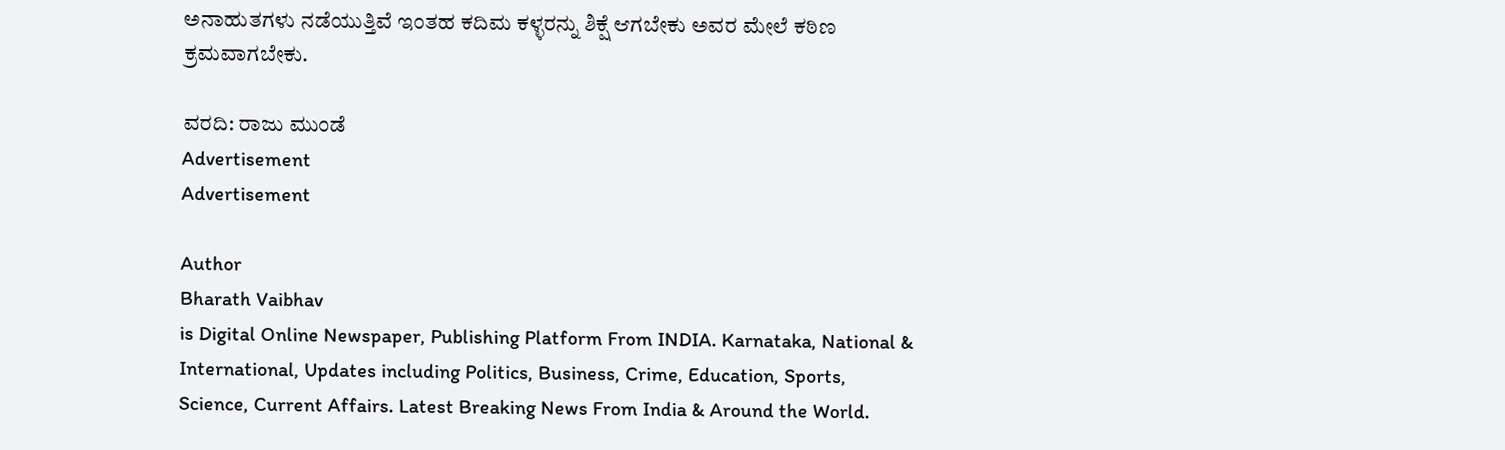ಅನಾಹುತಗಳು ನಡೆಯುತ್ತಿವೆ ಇಂತಹ ಕದಿಮ ಕಳ್ಳರನ್ನು ಶಿಕ್ಷೆ ಆಗಬೇಕು ಅವರ ಮೇಲೆ ಕಠಿಣ ಕ್ರಮವಾಗಬೇಕು.

ವರದಿ: ರಾಜು ಮುಂಡೆ
Advertisement
Advertisement

Author
Bharath Vaibhav
is Digital Online Newspaper, Publishing Platform From INDIA. Karnataka, National & International, Updates including Politics, Business, Crime, Education, Sports, Science, Current Affairs. Latest Breaking News From India & Around the World.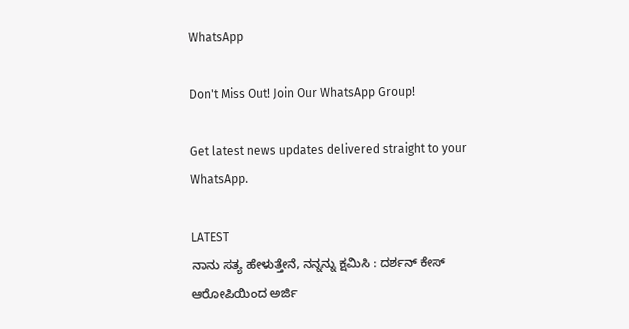WhatsApp

Don't Miss Out! Join Our WhatsApp Group!

Get latest news updates delivered straight to your WhatsApp.

LATEST
ನಾನು ಸತ್ಯ ಹೇಳುತ್ತೇನೆ, ನನ್ನನ್ನು ಕ್ಷಮಿಸಿ : ದರ್ಶನ್ ಕೇಸ್ ಆರೋಪಿಯಿಂದ ಅರ್ಜಿ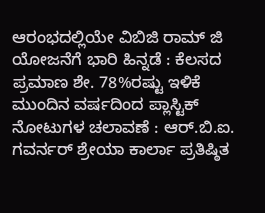ಆರಂಭದಲ್ಲಿಯೇ ವಿಬಿಜಿ ರಾಮ್ ಜಿ ಯೋಜನೆಗೆ ಭಾರಿ ಹಿನ್ನಡೆ : ಕೆಲಸದ ಪ್ರಮಾಣ ಶೇ. 78%ರಷ್ಟು ಇಳಿಕೆ ಮುಂದಿನ ವರ್ಷದಿಂದ ಪ್ಲಾಸ್ಟಿಕ್ ನೋಟುಗಳ ಚಲಾವಣೆ : ಆರ್‌.ಬಿ.ಐ. ಗವರ್ನರ್ ಶ್ರೇಯಾ ಕಾರ್ಲಾ ಪ್ರತಿಷ್ಠಿತ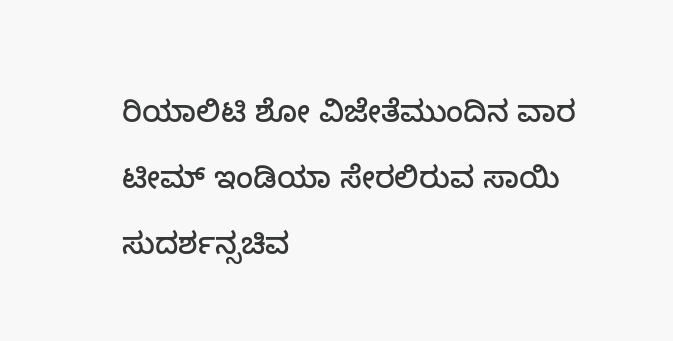ರಿಯಾಲಿಟಿ ಶೋ ವಿಜೇತೆಮುಂದಿನ ವಾರ ಟೀಮ್ ಇಂಡಿಯಾ ಸೇರಲಿರುವ ಸಾಯಿ ಸುದರ್ಶನ್ಸಚಿವ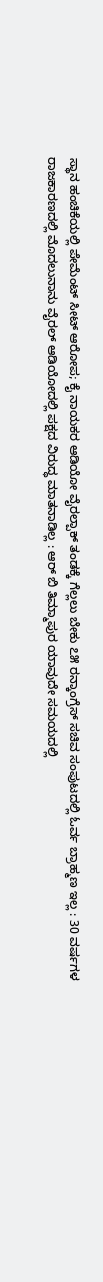ಸ್ಥಾನ ಹಂಚಿಕೆಯಲ್ಲಿ ಪೇಮೆಂಟ್ ಸೀಟ್ ಆರೋಪ; ಕೈ ನಾಯಕರ ಆಡಿಯೋ ವೈರಲ್ಪಾಕ್ ತಂಡಕ್ಕೆ ಗೆಲ್ಲಲು ಬೇಕು ೭೫ ರನ್ಕಾಂಗ್ರೆಸ್ ಸಚಿವ ಸಂಪುಟದಲ್ಲಿ ಓರ್ವ ಬ್ರಾಹ್ಮಣ ಇಲ್ಲ : 30 ವರ್ಷಗಳ ರಾಜಕಾರಣದಲ್ಲಿ ಮೊದಲುನಾನು ವೈರಲ್ ಆಡಿಯೋದಲ್ಲಿ ಪಕ್ಷದ ವಿರುದ್ಧ ಮಾತನಾಡಿಲ್ಲ : ಆರ್ ಬಿ ತಿಮ್ಮಾಪುರ ಯಾವುದೇ ಸಮಯದಲ್ಲಿ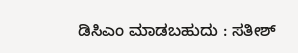ಡಿಸಿಎಂ ಮಾಡಬಹುದು : ಸತೀಶ್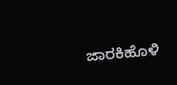ಜಾರಕಿಹೊಳಿ